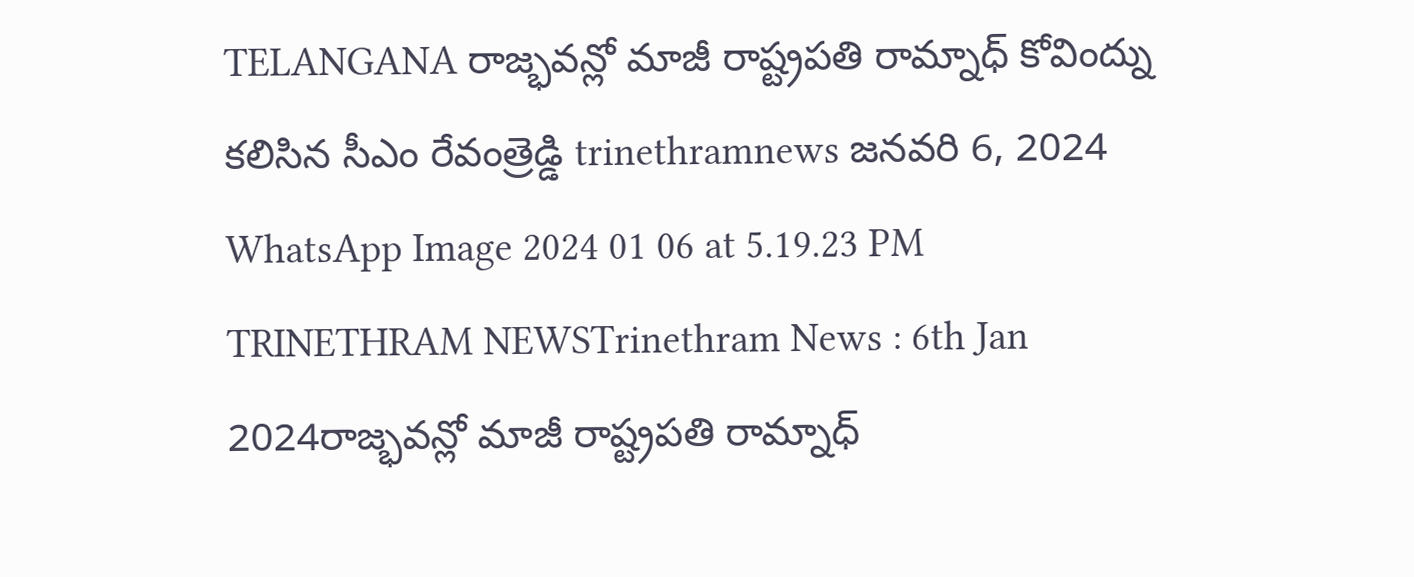TELANGANA రాజ్భవన్లో మాజీ రాష్ట్రపతి రామ్నాధ్ కోవింద్ను కలిసిన సీఎం రేవంత్రెడ్డి trinethramnews జనవరి 6, 2024 WhatsApp Image 2024 01 06 at 5.19.23 PM TRINETHRAM NEWSTrinethram News : 6th Jan 2024రాజ్భవన్లో మాజీ రాష్ట్రపతి రామ్నాధ్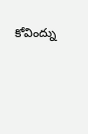కోవింద్ను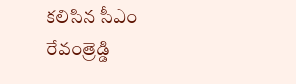కలిసిన సీఎం రేవంత్రెడ్డి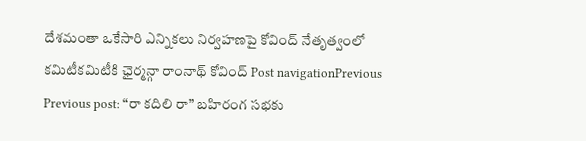దేశమంతా ఒకేసారి ఎన్నికలు నిర్వహణపై కోవింద్ నేతృత్వంలో కమిటీకమిటీకి ఛైర్మన్గా రాంనాథ్ కోవింద్ Post navigationPrevious Previous post: “రా కదిలి రా” బహిరంగ సభకు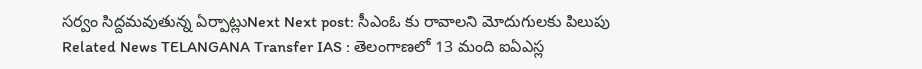సర్వం సిద్దమవుతున్న ఏర్పాట్లుNext Next post: సీఎంఓ కు రావాలని మోదుగులకు పిలుపు Related News TELANGANA Transfer IAS : తెలంగాణలో 13 మంది ఐఏఎస్ల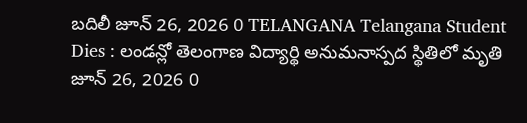బదిలీ జూన్ 26, 2026 0 TELANGANA Telangana Student Dies : లండన్లో తెలంగాణ విద్యార్థి అనుమనాస్పద స్థితిలో మృతి జూన్ 26, 2026 0